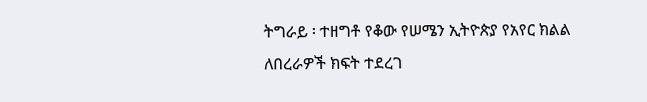ትግራይ ፡ ተዘግቶ የቆው የሠሜን ኢትዮጵያ የአየር ክልል ለበረራዎች ክፍት ተደረገ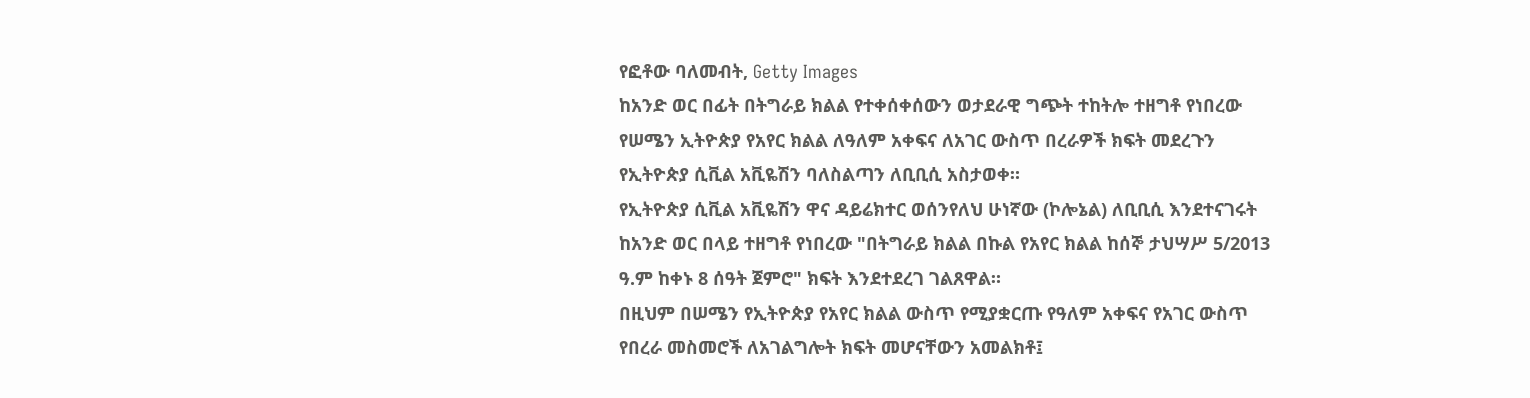የፎቶው ባለመብት, Getty Images
ከአንድ ወር በፊት በትግራይ ክልል የተቀሰቀሰውን ወታደራዊ ግጭት ተከትሎ ተዘግቶ የነበረው የሠሜን ኢትዮጵያ የአየር ክልል ለዓለም አቀፍና ለአገር ውስጥ በረራዎች ክፍት መደረጉን የኢትዮጵያ ሲቪል አቪዬሽን ባለስልጣን ለቢቢሲ አስታወቀ።
የኢትዮጵያ ሲቪል አቪዬሽን ዋና ዳይሬክተር ወሰንየለህ ሁነኛው (ኮሎኔል) ለቢቢሲ እንደተናገሩት ከአንድ ወር በላይ ተዘግቶ የነበረው "በትግራይ ክልል በኩል የአየር ክልል ከሰኞ ታህሣሥ 5/2013 ዓ.ም ከቀኑ 8 ሰዓት ጀምሮ" ክፍት እንደተደረገ ገልጸዋል።
በዚህም በሠሜን የኢትዮጵያ የአየር ክልል ውስጥ የሚያቋርጡ የዓለም አቀፍና የአገር ውስጥ የበረራ መስመሮች ለአገልግሎት ክፍት መሆናቸውን አመልክቶ፤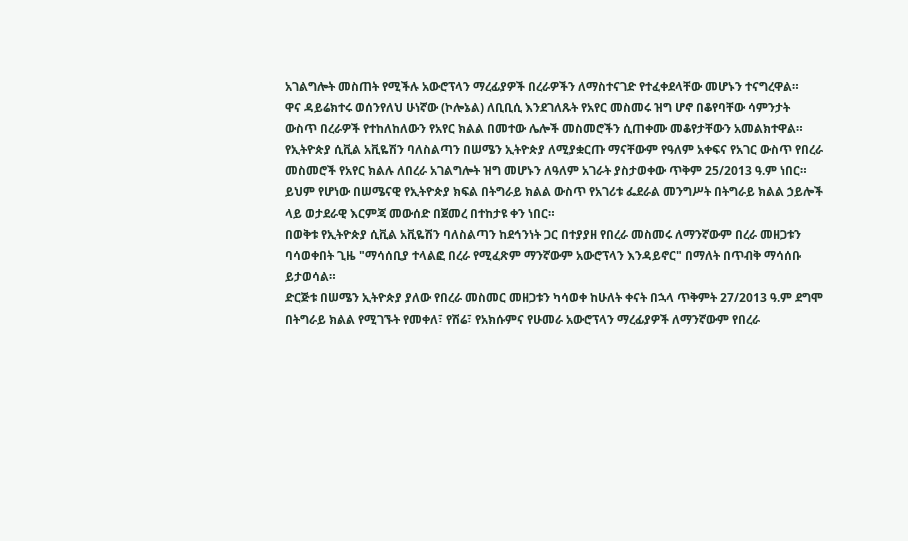አገልግሎት መስጠት የሚችሉ አውሮፕላን ማረፊያዎች በረራዎችን ለማስተናገድ የተፈቀደላቸው መሆኑን ተናግረዋል።
ዋና ዳይሬክተሩ ወሰንየለህ ሁነኛው (ኮሎኔል) ለቢቢሲ እንደገለጹት የአየር መስመሩ ዝግ ሆኖ በቆየባቸው ሳምንታት ውስጥ በረራዎች የተከለከለውን የአየር ክልል በመተው ሌሎች መስመሮችን ሲጠቀሙ መቆየታቸውን አመልክተዋል።
የኢትዮጵያ ሲቪል አቪዬሽን ባለስልጣን በሠሜን ኢትዮጵያ ለሚያቋርጡ ማናቸውም የዓለም አቀፍና የአገር ውስጥ የበረራ መስመሮች የአየር ክልሉ ለበረራ አገልግሎት ዝግ መሆኑን ለዓለም አገራት ያስታወቀው ጥቅም 25/2013 ዓ.ም ነበር።
ይህም የሆነው በሠሜናዊ የኢትዮጵያ ክፍል በትግራይ ክልል ውስጥ የአገሪቱ ፌደራል መንግሥት በትግራይ ክልል ኃይሎች ላይ ወታደራዊ እርምጃ መውሰድ በጀመረ በተከታዩ ቀን ነበር።
በወቅቱ የኢትዮጵያ ሲቪል አቪዬሽን ባለስልጣን ከደኅንነት ጋር በተያያዘ የበረራ መስመሩ ለማንኛውም በረራ መዘጋቱን ባሳወቀበት ጊዜ "ማሳሰቢያ ተላልፎ በረራ የሚፈጽም ማንኛውም አውሮፕላን እንዳይኖር" በማለት በጥብቅ ማሳሰቡ ይታወሳል።
ድርጅቱ በሠሜን ኢትዮጵያ ያለው የበረራ መስመር መዘጋቱን ካሳወቀ ከሁለት ቀናት በኋላ ጥቅምት 27/2013 ዓ.ም ደግሞ በትግራይ ክልል የሚገኙት የመቀለ፣ የሽሬ፣ የአክሱምና የሁመራ አውሮፕላን ማረፊያዎች ለማንኛውም የበረራ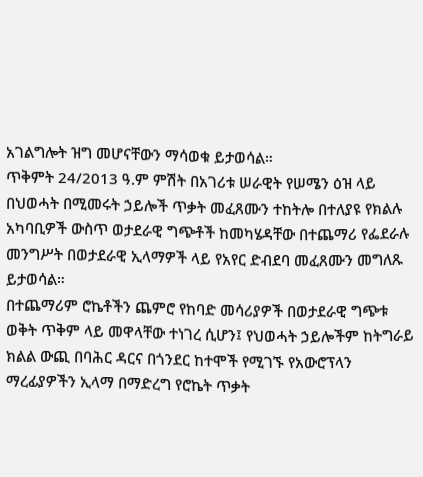አገልግሎት ዝግ መሆናቸውን ማሳወቁ ይታወሳል።
ጥቅምት 24/2013 ዓ.ም ምሽት በአገሪቱ ሠራዊት የሠሜን ዕዝ ላይ በህወሓት በሚመሩት ኃይሎች ጥቃት መፈጸሙን ተከትሎ በተለያዩ የክልሉ አካባቢዎች ውስጥ ወታደራዊ ግጭቶች ከመካሄዳቸው በተጨማሪ የፌደራሉ መንግሥት በወታደራዊ ኢላማዎች ላይ የአየር ድብደባ መፈጸሙን መግለጹ ይታወሳል።
በተጨማሪም ሮኬቶችን ጨምሮ የከባድ መሳሪያዎች በወታደራዊ ግጭቱ ወቅት ጥቅም ላይ መዋላቸው ተነገረ ሲሆን፤ የህወሓት ኃይሎችም ከትግራይ ክልል ውጪ በባሕር ዳርና በጎንደር ከተሞች የሚገኙ የአውሮፕላን ማረፊያዎችን ኢላማ በማድረግ የሮኬት ጥቃት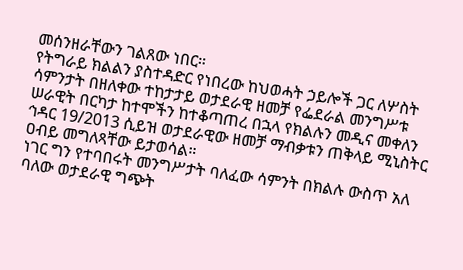መሰንዘራቸውን ገልጸው ነበር።
የትግራይ ክልልን ያስተዳድር የነበረው ከህወሓት ኃይሎች ጋር ለሦስት ሳምንታት በዘለቀው ተከታታይ ወታደራዊ ዘመቻ የፌደራል መንግሥቱ ሠራዊት በርካታ ከተሞችን ከተቆጣጠረ በኋላ የክልሉን መዲና መቀለን ኅዳር 19/2013 ሲይዝ ወታደራዊው ዘመቻ ማብቃቱን ጠቅላይ ሚኒስትር ዐብይ መግለጻቸው ይታወሳል።
ነገር ግን የተባበሩት መንግሥታት ባለፈው ሳምንት በክልሉ ውስጥ አለ ባለው ወታደራዊ ግጭት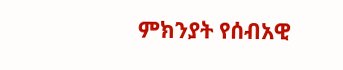ምክንያት የሰብአዊ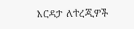እርዳታ ለተረጂዎች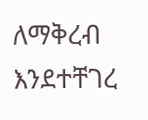ለማቅረብ እንደተቸገረ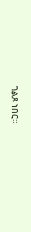ገልጾ ነበር።